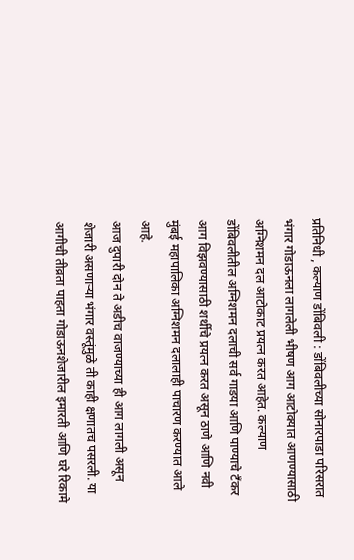प्रतिनिधी , कल्याण डोंबिवली : डोंबिवलीच्या सोनारपाडा परिसरात भंगार गोडाऊनला लागलेली भीषण आग आटोक्यात आणण्यासाठी अग्निशमन दल आटोकाट प्रयत्न करत आहेत. कल्याण डोंबिवलीतील अग्निशमन दलाची सर्व गाडया आणि पाण्याचे टँकर आग विझवण्यासाठी शर्थीचे प्रयत्न करत असून ठाणे आणि नवी मुंबई महापालिका अग्निशमन दलालाही पाचारण करण्यात आले आहे.
आज दुपारी दोन ते अडीच वाजण्याच्या ही आग लागली असून शेजारी असणाऱ्या भंगार वस्तूंमुळे ती काही क्षणातच पसरली. या आगीची तीव्रता पाहता गोडाऊनशेजारील इमारती आणि घरे रिकामे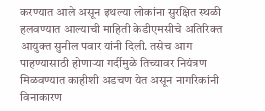करण्यात आले असून इथल्या लोकांना सुरक्षित स्थळी हलवण्यात आल्याची माहिती केडीएमसीचे अतिरिक्त आयुक्त सुनील पवार यांनी दिली. तसेच आग पाहण्यासाठी होणाऱ्या गर्दीमुळे तिच्यावर नियंत्रण मिळवण्यात काहीशी अडचण येत असून नागरिकांनी विनाकारण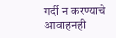गर्दी न करण्याचे आवाहनही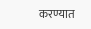करण्यात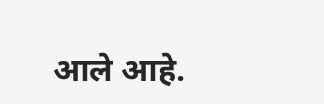आले आहे.